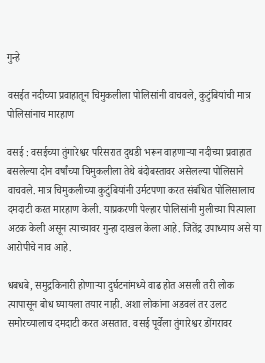गुन्हे

वसईत नदीच्या प्रवाहातून चिमुकलीला पोलिसांनी वाचवले, कुटुंबियांची मात्र पोलिसांनाच मारहाण

वसई : वसईच्या तुंगारेश्वर परिसरात दुथडी भरून वाहणार्‍या नदीच्या प्रवाहात बसलेल्या दोन वर्षांच्या चिमुकलीला तेथे बंदोबस्तावर असेलल्या पोलिसाने वाचवले. मात्र चिमुकलीच्या कुटुंबियांनी उर्मटपणा करत संबंधित पोलिसालाच दमदाटी करत मारहाण केली. याप्रकरणी पेल्हार पोलिसांनी मुलीच्या पित्याला अटक केली असून त्याच्यावर गुन्हा दाखल केला आहे. जितेंद्र उपाध्याय असे या आरोपीचे नाव आहे.

धबधबे, समुद्रकिनारी होणार्‍या दुर्घटनांमध्ये वाढ होत असली तरी लोक त्यापासून बोध घ्यायला तयार नाही. अशा लोकांना अडवलं तर उलट समोरच्यालाच दमदाटी करत असतात. वसई पूर्वेला तुंगारेश्वर डोंगरावर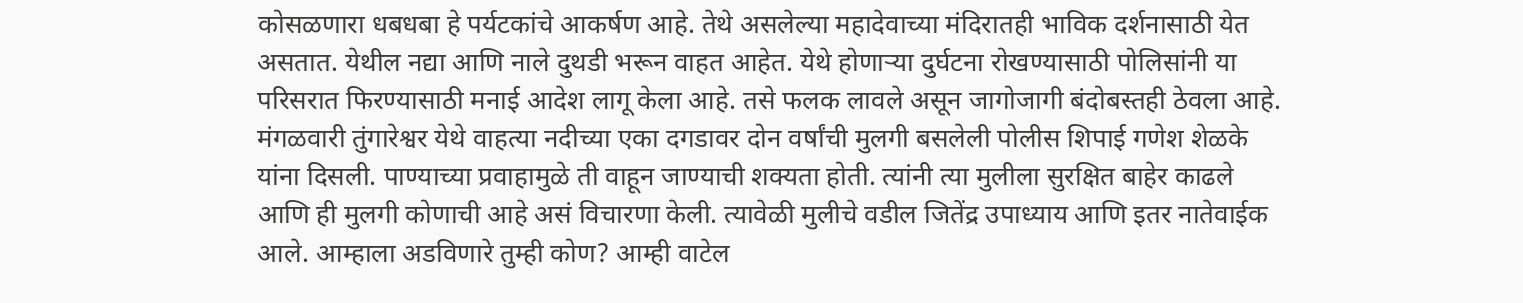कोसळणारा धबधबा हे पर्यटकांचे आकर्षण आहे. तेथे असलेल्या महादेवाच्या मंदिरातही भाविक दर्शनासाठी येत असतात. येथील नद्या आणि नाले दुथडी भरून वाहत आहेत. येथे होणार्‍या दुर्घटना रोखण्यासाठी पोलिसांनी या परिसरात फिरण्यासाठी मनाई आदेश लागू केला आहे. तसे फलक लावले असून जागोजागी बंदोबस्तही ठेवला आहे. मंगळवारी तुंगारेश्वर येथे वाहत्या नदीच्या एका दगडावर दोन वर्षांची मुलगी बसलेली पोलीस शिपाई गणेश शेळके यांना दिसली. पाण्याच्या प्रवाहामुळे ती वाहून जाण्याची शक्यता होती. त्यांनी त्या मुलीला सुरक्षित बाहेर काढले आणि ही मुलगी कोणाची आहे असं विचारणा केली. त्यावेळी मुलीचे वडील जितेंद्र उपाध्याय आणि इतर नातेवाईक आले. आम्हाला अडविणारे तुम्ही कोण? आम्ही वाटेल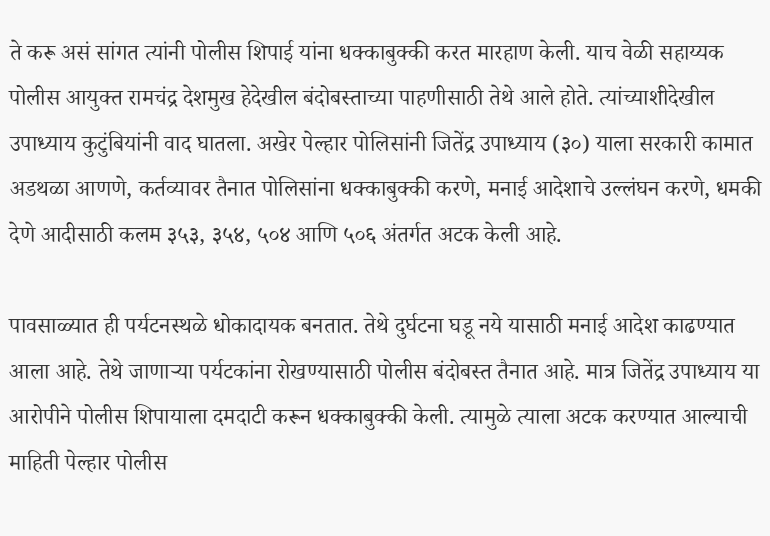ते करू असं सांगत त्यांनी पोलीस शिपाई यांना धक्काबुक्की करत मारहाण केली. याच वेळी सहाय्यक पोलीस आयुक्त रामचंद्र देशमुख हेदेखील बंदोबस्ताच्या पाहणीसाठी तेथे आले होते. त्यांच्याशीदेखील उपाध्याय कुटुंबियांनी वाद घातला. अखेर पेल्हार पोलिसांनी जितेंद्र उपाध्याय (३०) याला सरकारी कामात अडथळा आणणे, कर्तव्यावर तैनात पोलिसांना धक्काबुक्की करणे, मनाई आदेशाचे उल्लंघन करणे, धमकी देणे आदीसाठी कलम ३५३, ३५४, ५०४ आणि ५०६ अंतर्गत अटक केली आहे.

पावसाळ्यात ही पर्यटनस्थळे धोकादायक बनतात. तेथे दुर्घटना घडू नये यासाठी मनाई आदेश काढण्यात आला आहे. तेथे जाणार्‍या पर्यटकांना रोखण्यासाठी पोलीस बंदोबस्त तैनात आहे. मात्र जितेंद्र उपाध्याय या आरोपीने पोलीस शिपायाला दमदाटी करून धक्काबुक्की केली. त्यामुळे त्याला अटक करण्यात आल्याची माहिती पेल्हार पोलीस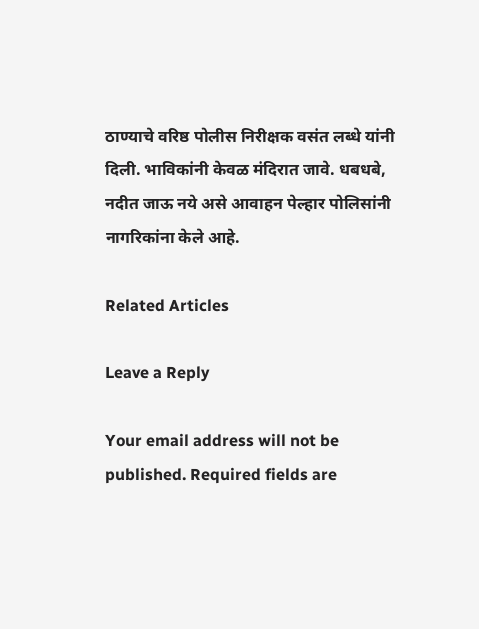ठाण्याचे वरिष्ठ पोलीस निरीक्षक वसंत लब्धे यांनी दिली. भाविकांनी केवळ मंदिरात जावे. धबधबे, नदीत जाऊ नये असे आवाहन पेल्हार पोलिसांनी नागरिकांना केले आहे.

Related Articles

Leave a Reply

Your email address will not be published. Required fields are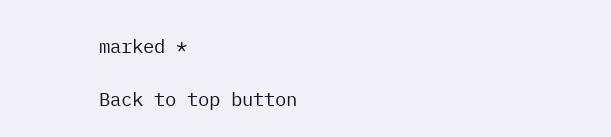marked *

Back to top button